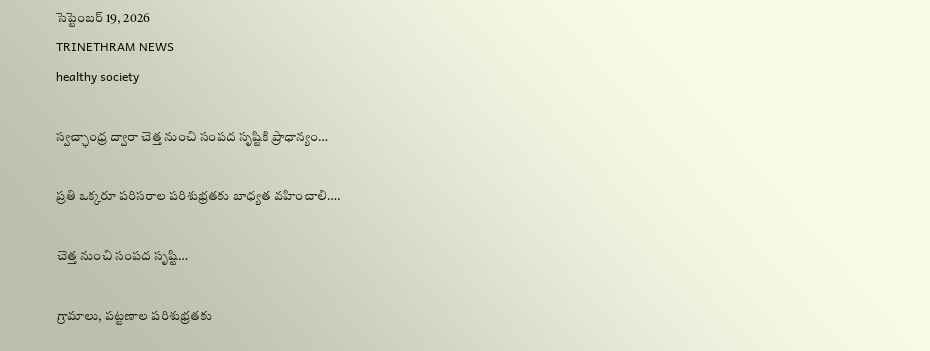సెప్టెంబర్ 19, 2026
TRINETHRAM NEWS
healthy society

స్వచ్ఛాంధ్ర ద్వారా చెత్త నుంచి సంపద సృష్టికి ప్రాధాన్యం…

ప్రతి ఒక్కరూ పరిసరాల పరిశుభ్రతకు బాధ్యత వహించాలి….

చెత్త నుంచి సంపద సృష్టి…

గ్రామాలు, పట్టణాల పరిశుభ్రతకు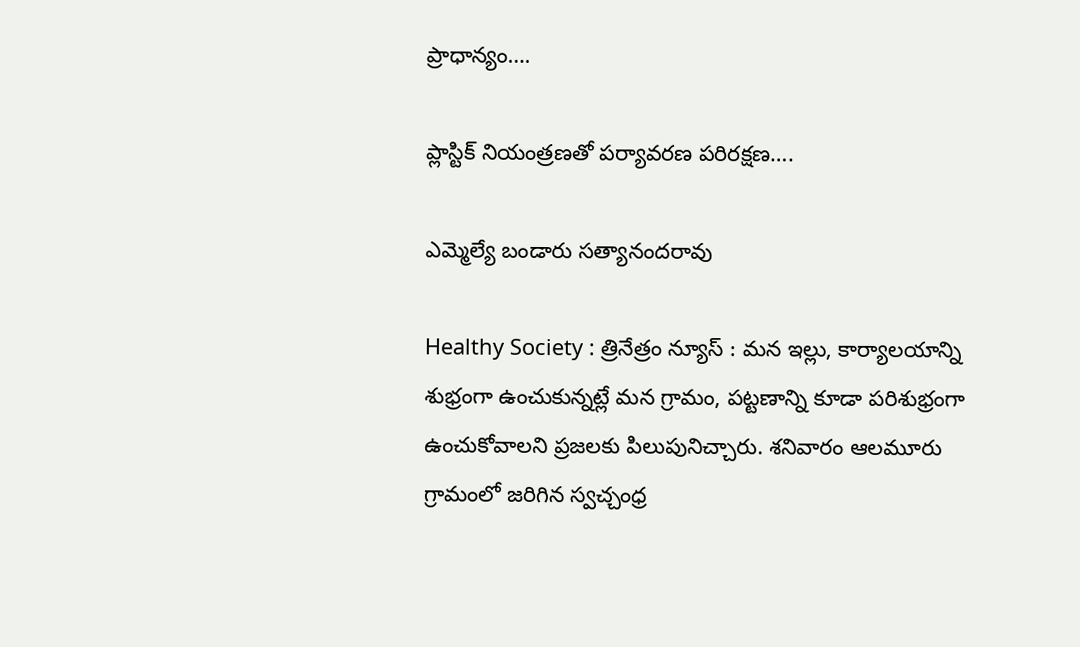ప్రాధాన్యం….

ప్లాస్టిక్ నియంత్రణతో పర్యావరణ పరిరక్షణ….

ఎమ్మెల్యే బండారు సత్యానందరావు

Healthy Society : త్రినేత్రం న్యూస్ : మన ఇల్లు, కార్యాలయాన్ని శుభ్రంగా ఉంచుకున్నట్లే మన గ్రామం, పట్టణాన్ని కూడా పరిశుభ్రంగా ఉంచుకోవాలని ప్రజలకు పిలుపునిచ్చారు. శనివారం ఆలమూరు గ్రామంలో జరిగిన స్వచ్చంధ్ర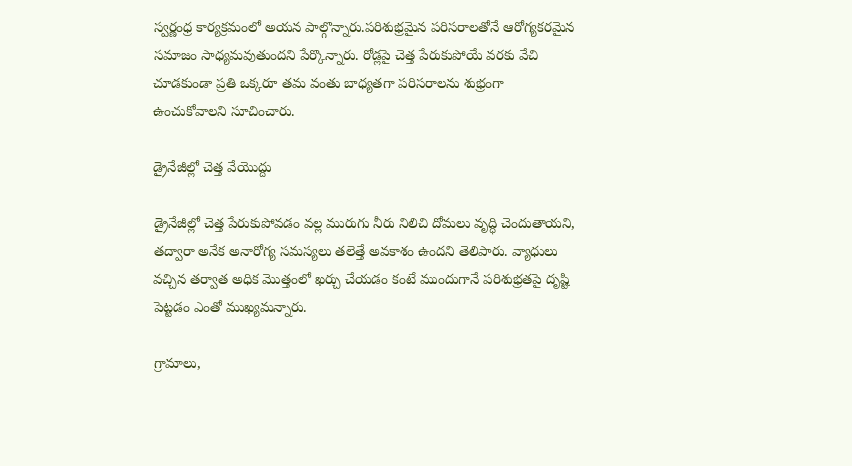స్వర్ణంధ్ర కార్యక్రమంలో అయన పాల్గొన్నారు.పరిశుభ్రమైన పరిసరాలతోనే ఆరోగ్యకరమైన సమాజం సాధ్యమవుతుందని పేర్కొన్నారు. రోడ్లపై చెత్త పేరుకుపోయే వరకు వేచి చూడకుండా ప్రతి ఒక్కరూ తమ వంతు బాధ్యతగా పరిసరాలను శుభ్రంగా ఉంచుకోవాలని సూచించారు.

డ్రైనేజీల్లో చెత్త వేయొద్దు

డ్రైనేజీల్లో చెత్త పేరుకుపోవడం వల్ల మురుగు నీరు నిలిచి దోమలు వృద్ధి చెందుతాయని, తద్వారా అనేక అనారోగ్య సమస్యలు తలెత్తే అవకాశం ఉందని తెలిపారు. వ్యాధులు వచ్చిన తర్వాత అధిక మొత్తంలో ఖర్చు చేయడం కంటే ముందుగానే పరిశుభ్రతపై దృష్టి పెట్టడం ఎంతో ముఖ్యమన్నారు.

గ్రామాలు,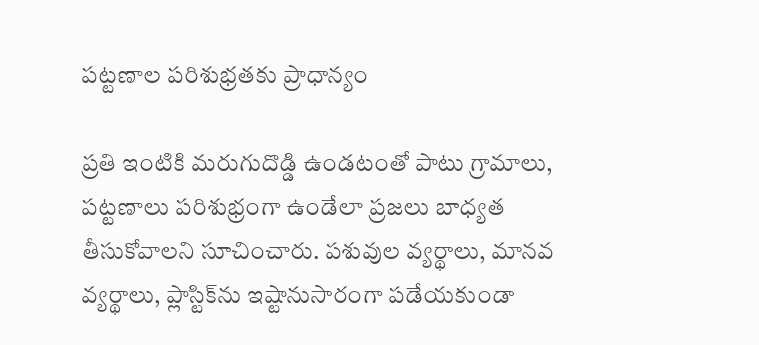పట్టణాల పరిశుభ్రతకు ప్రాధాన్యం

ప్రతి ఇంటికి మరుగుదొడ్డి ఉండటంతో పాటు గ్రామాలు, పట్టణాలు పరిశుభ్రంగా ఉండేలా ప్రజలు బాధ్యత తీసుకోవాలని సూచించారు. పశువుల వ్యర్థాలు, మానవ వ్యర్థాలు, ప్లాస్టిక్‌ను ఇష్టానుసారంగా పడేయకుండా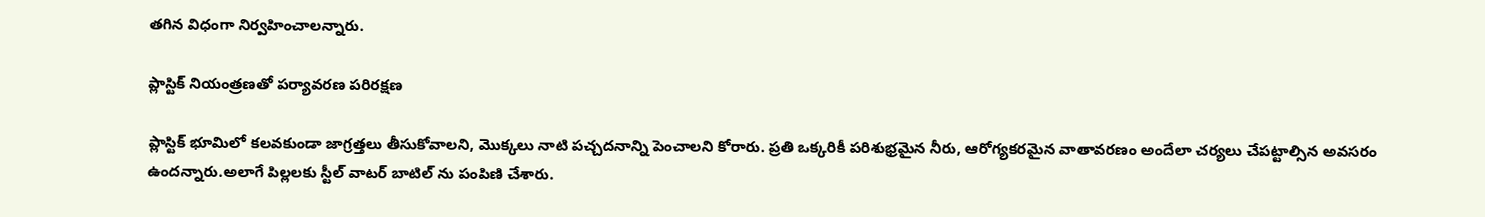తగిన విధంగా నిర్వహించాలన్నారు.

ప్లాస్టిక్ నియంత్రణతో పర్యావరణ పరిరక్షణ

ప్లాస్టిక్ భూమిలో కలవకుండా జాగ్రత్తలు తీసుకోవాలని, మొక్కలు నాటి పచ్చదనాన్ని పెంచాలని కోరారు. ప్రతి ఒక్కరికీ పరిశుభ్రమైన నీరు, ఆరోగ్యకరమైన వాతావరణం అందేలా చర్యలు చేపట్టాల్సిన అవసరం ఉందన్నారు.అలాగే పిల్లలకు స్టీల్ వాటర్ బాటిల్ ను పంపిణి చేశారు.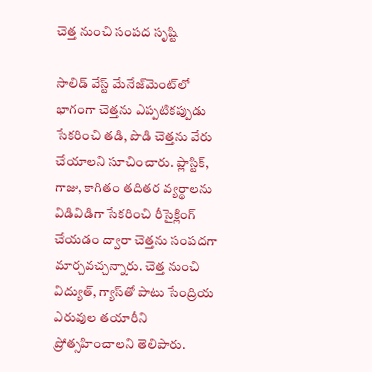చెత్త నుంచి సంపద సృష్టి

సాలిడ్ వేస్ట్ మేనేజ్‌మెంట్‌లో భాగంగా చెత్తను ఎప్పటికప్పుడు సేకరించి తడి, పొడి చెత్తను వేరు చేయాలని సూచించారు. ప్లాస్టిక్, గాజు, కాగితం తదితర వ్యర్థాలను విడివిడిగా సేకరించి రీసైక్లింగ్ చేయడం ద్వారా చెత్తను సంపదగా మార్చవచ్చన్నారు. చెత్త నుంచి విద్యుత్, గ్యాస్‌తో పాటు సేంద్రియ ఎరువుల తయారీని ప్రోత్సహించాలని తెలిపారు.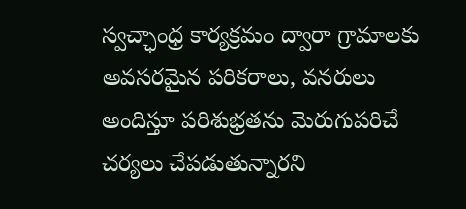స్వచ్ఛాంధ్ర కార్యక్రమం ద్వారా గ్రామాలకు అవసరమైన పరికరాలు, వనరులు అందిస్తూ పరిశుభ్రతను మెరుగుపరిచే చర్యలు చేపడుతున్నారని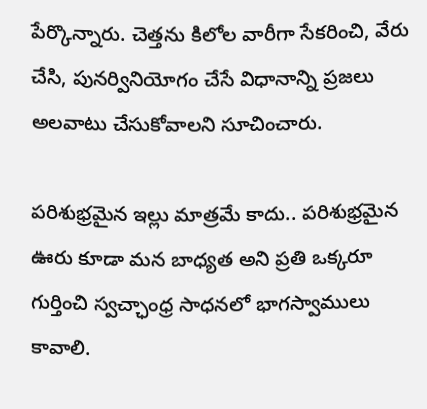పేర్కొన్నారు. చెత్తను కిలోల వారీగా సేకరించి, వేరు చేసి, పునర్వినియోగం చేసే విధానాన్ని ప్రజలు అలవాటు చేసుకోవాలని సూచించారు.

పరిశుభ్రమైన ఇల్లు మాత్రమే కాదు.. పరిశుభ్రమైన ఊరు కూడా మన బాధ్యత అని ప్రతి ఒక్కరూ గుర్తించి స్వచ్ఛాంధ్ర సాధనలో భాగస్వాములు కావాలి.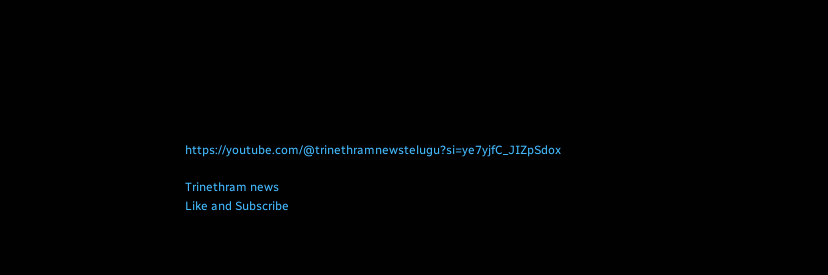https://youtube.com/@trinethramnewstelugu?si=ye7yjfC_JIZpSdox

Trinethram news
Like and Subscribe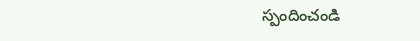స్పందించండి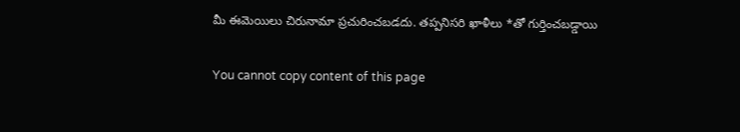మీ ఈమెయిలు చిరునామా ప్రచురించబడదు. తప్పనిసరి ఖాళీలు *తో గుర్తించబడ్డాయి

You cannot copy content of this page